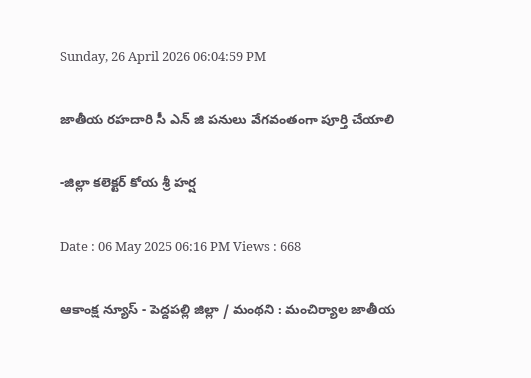Sunday, 26 April 2026 06:04:59 PM

జాతీయ రహదారి సీ ఎన్ జి పనులు వేగవంతంగా పూర్తి చేయాలి

-జిల్లా కలెక్టర్ కోయ శ్రీ హర్ష

Date : 06 May 2025 06:16 PM Views : 668

ఆకాంక్ష న్యూస్ - పెద్దపల్లి జిల్లా / మంథని : మంచిర్యాల జాతీయ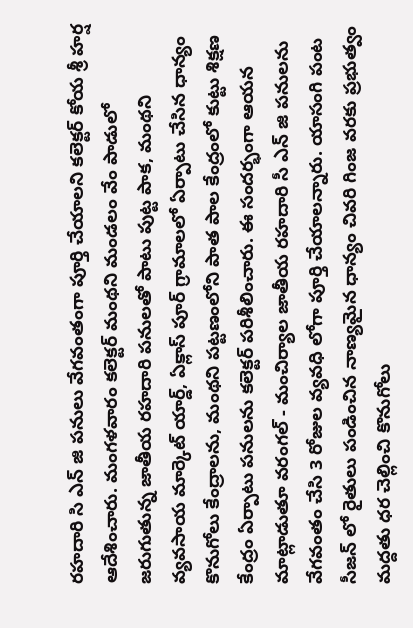రహదారి సి ఎన్ జి పనులు వేగవంతంగా పూర్తి చేయాలని కలెక్టర్ కోయ శ్రీ హర్ష ఆదేశించారు. మంగళవారం కలెక్టర్ మంథని మండలం వేం పాడులో జరుగుతున్న జాతీయ రహదారి పనులతో పాటు పుట్ట పాక, మంథని వ్యవసాయ మార్కెట్ యార్డ్, ఏక్లాస్ పూర్ గ్రామాలలో ఏర్పాటు చేసిన ధాన్యం కొనుగోలు కేంద్రాలను, మంథని పట్టణంలోని పాత పాల కేంద్రంలో కుట్టు శిక్షణ కేంద్రం ఏర్పాటు పనులను కలెక్టర్ పరిశీలించారు. ఈ సందర్భంగా ఆయన మాట్లాడుతూ వరంగల్ - మంచిర్యాల జాతీయ రహదారి సీ ఎన్ జి పనులను వేగవంతం చేసి 3 రోజుల వ్యవధి లోగా పూర్తి చేయాలన్నారు. యాసంగి పంట సీజన్ లో రైతులు పండించిన నాణ్యమైన ధాన్యం చివరి గింజ వరకు ప్రభుత్వం మద్దతు ధర చెల్లించి కొనుగోలు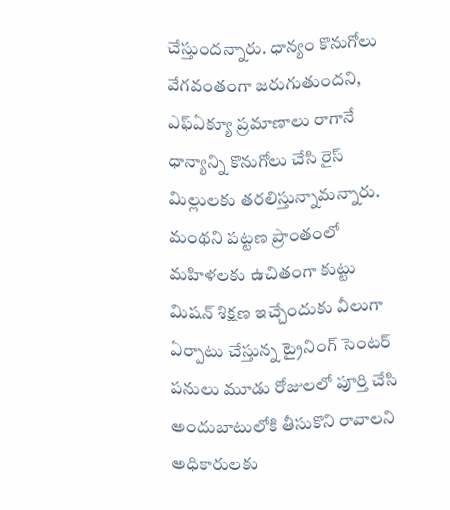చేస్తుందన్నారు. ధాన్యం కొనుగోలు వేగవంతంగా జరుగుతుందని, ఎఫ్ఏక్యూ ప్రమాణాలు రాగానే ధాన్యాన్ని కొనుగోలు చేసి రైస్ మిల్లులకు తరలిస్తున్నామన్నారు. మంథని పట్టణ ప్రాంతంలో మహిళలకు ఉచితంగా కుట్టు మిషన్ శిక్షణ ఇచ్చేందుకు వీలుగా ఏర్పాటు చేస్తున్న ట్రైనింగ్ సెంటర్ పనులు మూడు రోజులలో పూర్తి చేసి అందుబాటులోకి తీసుకొని రావాలని అధికారులకు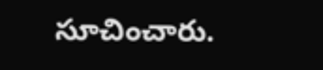సూచించారు.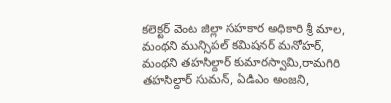కలెక్టర్ వెంట జిల్లా సహకార అధికారి శ్రీ మాల, మంథని మున్సిపల్ కమిషనర్ మనోహర్, మంథని తహసిల్దార్ కుమారస్వామి,రామగిరి తహసిల్దార్ సుమన్, ఏడిఎం అంజని,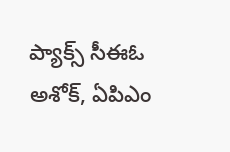ప్యాక్స్ సీఈఓ అశోక్, ఏపిఎం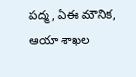పద్మ, ఏఈ మౌనిక, ఆయా శాఖల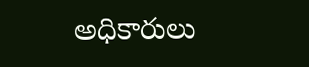అధికారులు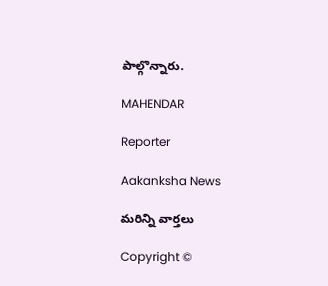పాల్గొన్నారు.

MAHENDAR

Reporter

Aakanksha News

మరిన్ని వార్తలు

Copyright ©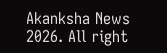Akanksha News 2026. All right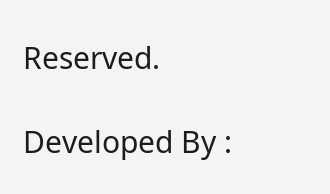Reserved.

Developed By :